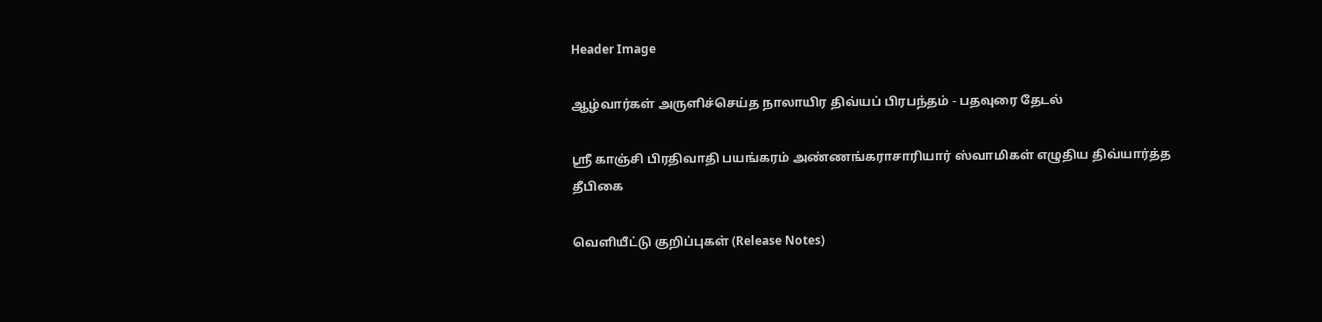Header Image

ஆழ்வார்கள் அருளிச்செய்த நாலாயிர திவ்யப் பிரபந்தம் - பதவுரை தேடல்

ஸ்ரீ காஞ்சி பிரதிவாதி பயங்கரம் அண்ணங்கராசாரியார் ஸ்வாமிகள் எழுதிய திவ்யார்த்த தீபிகை

வெளியீட்டு குறிப்புகள் (Release Notes)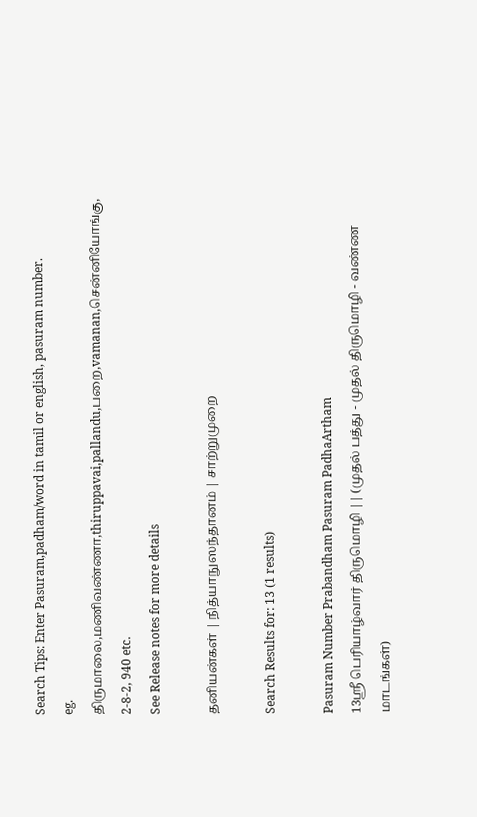Search Tips: Enter Pasuram,padham/word in tamil or english, pasuram number.
eg. திருமாலை,மணிவண்ணா,thiruppavai,pallandu,பறை,vamanan,சென்னியோங்கு, 2-8-2, 940 etc.
See Release notes for more details

தனியன்கள் | நித்யாநுஸந்தானம் | சாற்றுமுறை

Search Results for: 13 (1 results)

Pasuram Number Prabandham Pasuram PadhaArtham
13ஸ்ரீ பெரியாழ்வார் திருமொழி || (முதல் பத்து - முதல் திருமொழி - வண்ண மாடங்கள்)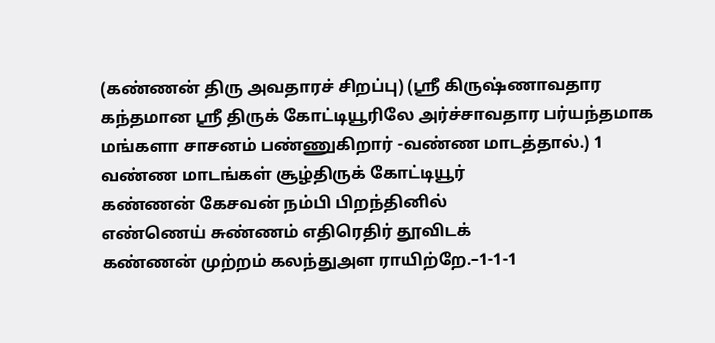(கண்ணன் திரு அவதாரச் சிறப்பு) (ஸ்ரீ கிருஷ்ணாவதார கந்தமான ஸ்ரீ திருக் கோட்டியூரிலே அர்ச்சாவதார பர்யந்தமாக மங்களா சாசனம் பண்ணுகிறார் -வண்ண மாடத்தால்.) 1
வண்ண மாடங்கள் சூழ்திருக் கோட்டியூர்
கண்ணன் கேசவன் நம்பி பிறந்தினில்
எண்ணெய் சுண்ணம் எதிரெதிர் தூவிடக்
கண்ணன் முற்றம் கலந்துஅள ராயிற்றே.–1-1-1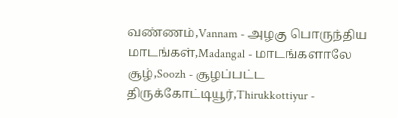வண்ணம்,Vannam - அழகு பொருந்திய
மாடங்கள்,Madangal - மாடங்களாலே
சூழ்,Soozh - சூழப்பட்ட
திருக்கோட்டியூர்,Thirukkottiyur -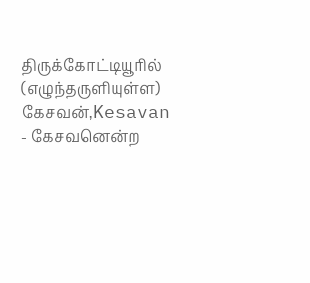திருக்கோட்டியூரில் (எழுந்தருளியுள்ள)
கேசவன்,Kesavan - கேசவனென்ற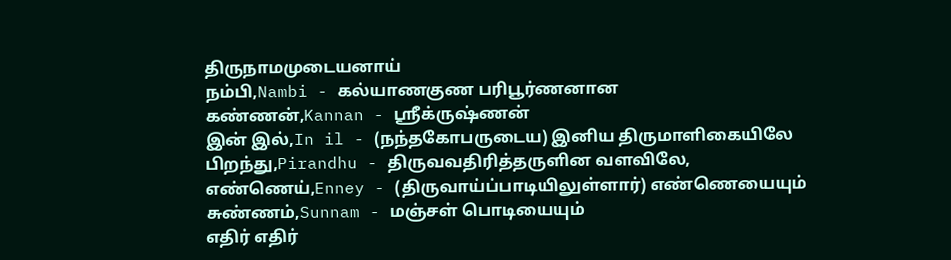திருநாமமுடையனாய்
நம்பி,Nambi - கல்யாணகுண பரிபூர்ணனான
கண்ணன்,Kannan - ஸ்ரீக்ருஷ்ணன்
இன் இல்,In il - (நந்தகோபருடைய) இனிய திருமாளிகையிலே
பிறந்து,Pirandhu - திருவவதிரித்தருளின வளவிலே,
எண்ணெய்,Enney - (திருவாய்ப்பாடியிலுள்ளார்) எண்ணெயையும்
சுண்ணம்,Sunnam - மஞ்சள் பொடியையும்
எதிர் எதிர்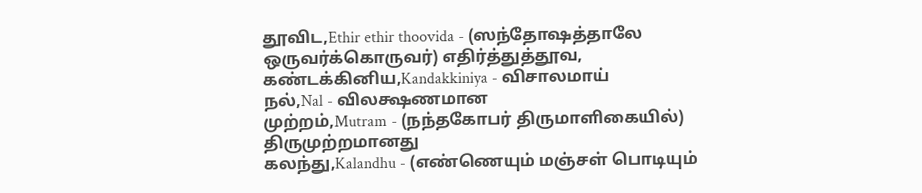தூவிட,Ethir ethir thoovida - (ஸந்தோஷத்தாலே ஒருவர்க்கொருவர்) எதிர்த்துத்தூவ,
கண்டக்கினிய,Kandakkiniya - விசாலமாய்
நல்,Nal - விலக்ஷணமான
முற்றம்,Mutram - (நந்தகோபர் திருமாளிகையில்) திருமுற்றமானது
கலந்து,Kalandhu - (எண்ணெயும் மஞ்சள் பொடியும்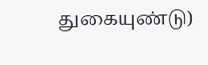துகையுண்டு)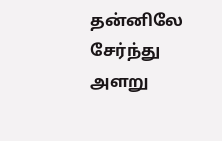தன்னிலே சேர்ந்து
அளறு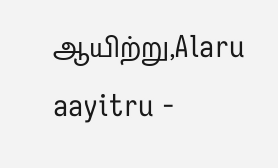ஆயிற்று,Alaru aayitru -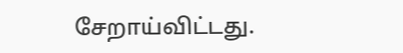சேறாய்விட்டது.